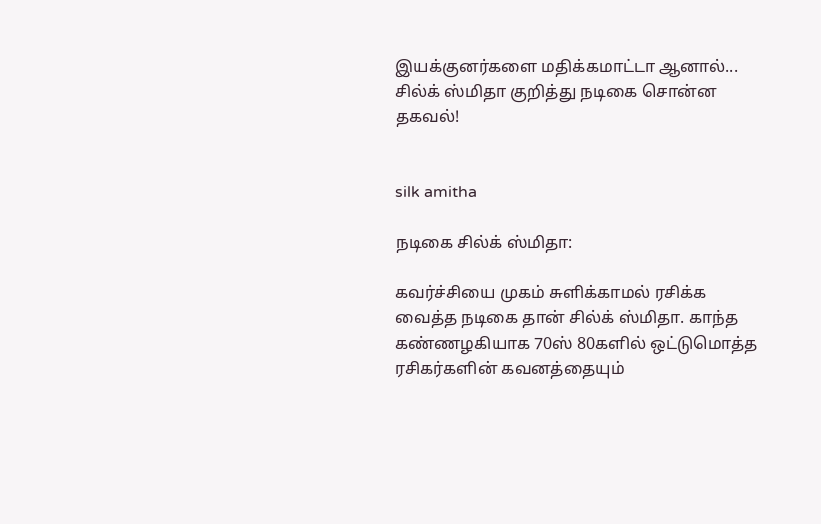இயக்குனர்களை மதிக்கமாட்டா ஆனால்... சில்க் ஸ்மிதா குறித்து நடிகை சொன்ன தகவல்!


silk amitha

நடிகை சில்க் ஸ்மிதா:

கவர்ச்சியை முகம் சுளிக்காமல் ரசிக்க வைத்த நடிகை தான் சில்க் ஸ்மிதா. காந்த கண்ணழகியாக 70ஸ் 80களில் ஒட்டுமொத்த ரசிகர்களின் கவனத்தையும்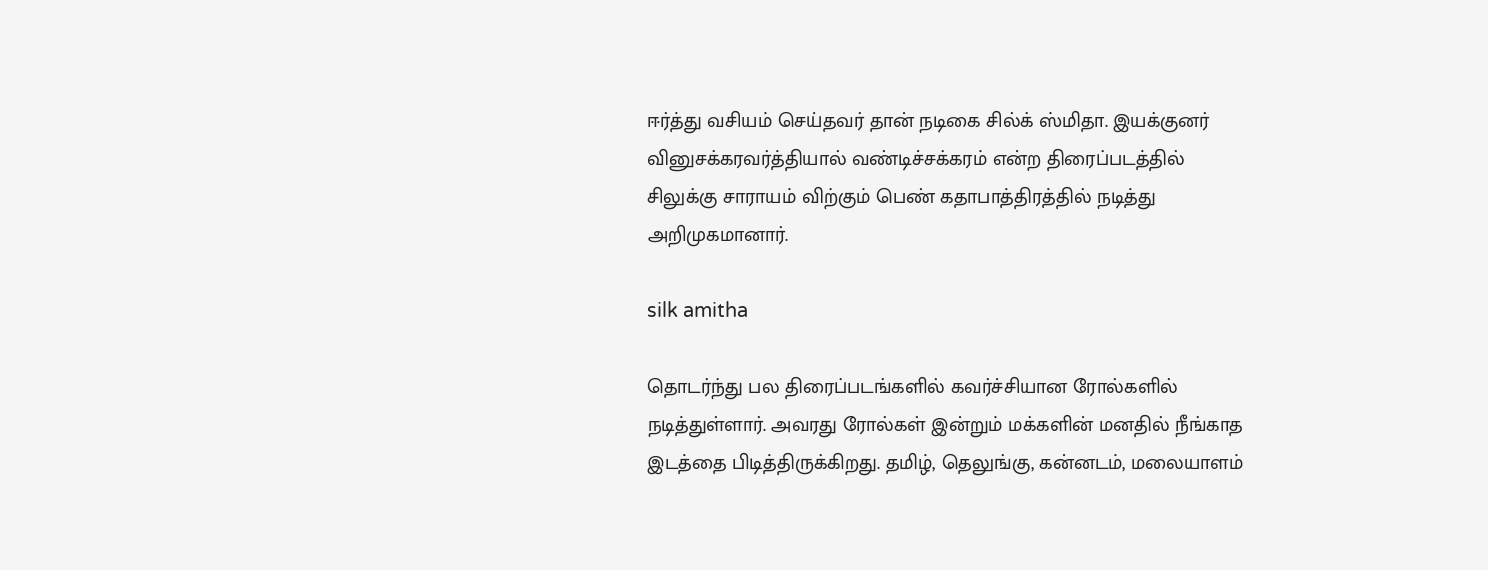ஈர்த்து வசியம் செய்தவர் தான் நடிகை சில்க் ஸ்மிதா. இயக்குனர் வினுசக்கரவர்த்தியால் வண்டிச்சக்கரம் என்ற திரைப்படத்தில் சிலுக்கு சாராயம் விற்கும் பெண் கதாபாத்திரத்தில் நடித்து அறிமுகமானார்.

silk amitha

தொடர்ந்து பல திரைப்படங்களில் கவர்ச்சியான ரோல்களில் நடித்துள்ளார். அவரது ரோல்கள் இன்றும் மக்களின் மனதில் நீங்காத இடத்தை பிடித்திருக்கிறது. தமிழ், தெலுங்கு, கன்னடம், மலையாளம்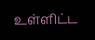உள்ளிட்ட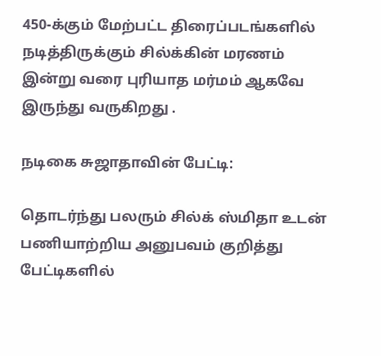450-க்கும் மேற்பட்ட திரைப்படங்களில் நடித்திருக்கும் சில்க்கின் மரணம் இன்று வரை புரியாத மர்மம் ஆகவே இருந்து வருகிறது .

நடிகை சுஜாதாவின் பேட்டி:

தொடர்ந்து பலரும் சில்க் ஸ்மிதா உடன் பணியாற்றிய அனுபவம் குறித்து பேட்டிகளில்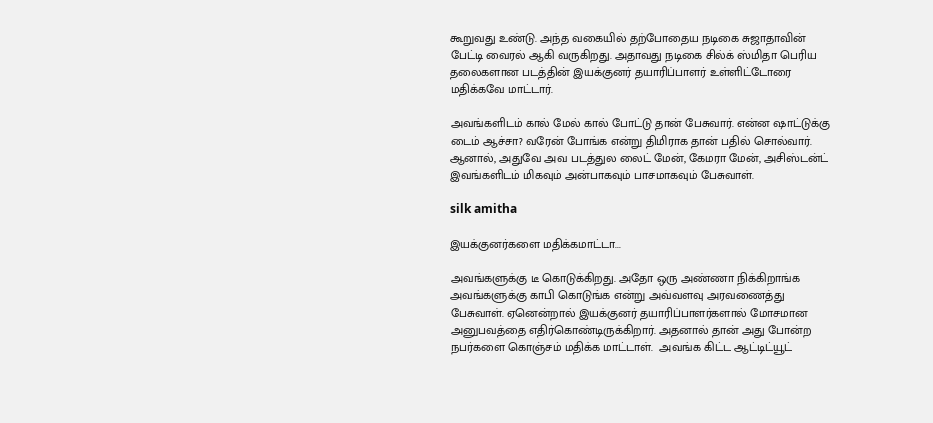கூறுவது உண்டு. அந்த வகையில் தற்போதைய நடிகை சுஜாதாவின் பேட்டி வைரல் ஆகி வருகிறது. அதாவது நடிகை சில்க் ஸ்மிதா பெரிய தலைகளான படத்தின் இயக்குனர் தயாரிப்பாளர் உள்ளிட்டோரை மதிக்கவே மாட்டார்.

அவங்களிடம் கால் மேல் கால் போட்டு தான் பேசுவார். என்ன ஷாட்டுக்கு டைம் ஆச்சா? வரேன் போங்க என்று திமிராக தான் பதில் சொல்வார். ஆனால், அதுவே அவ படத்துல லைட் மேன், கேமரா மேன், அசிஸ்டன்ட் இவங்களிடம் மிகவும் அன்பாகவும் பாசமாகவும் பேசுவாள்.

silk amitha

இயக்குனர்களை மதிக்கமாட்டா...

அவங்களுக்கு டீ கொடுக்கிறது. அதோ ஒரு அண்ணா நிக்கிறாங்க அவங்களுக்கு காபி கொடுங்க என்று அவ்வளவு அரவணைத்து பேசுவாள். ஏனென்றால் இயக்குனர் தயாரிப்பாளர்களால் மோசமான அனுபவத்தை எதிர்கொண்டிருக்கிறார். அதனால் தான் அது போன்ற நபர்களை கொஞ்சம் மதிக்க மாட்டாள்.  அவங்க கிட்ட ஆட்டிட்யூட்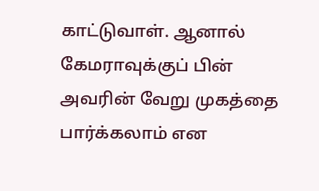காட்டுவாள். ஆனால் கேமராவுக்குப் பின் அவரின் வேறு முகத்தை பார்க்கலாம் என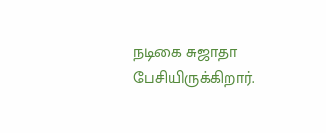நடிகை சுஜாதா பேசியிருக்கிறார்.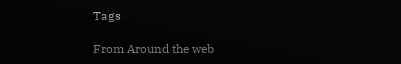Tags

From Around the web